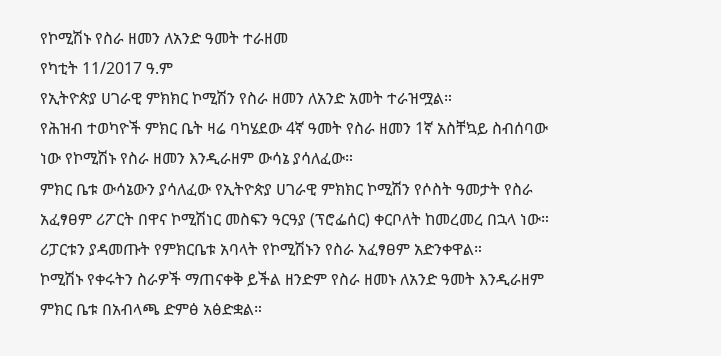የኮሚሽኑ የስራ ዘመን ለአንድ ዓመት ተራዘመ
የካቲት 11/2017 ዓ.ም
የኢትዮጵያ ሀገራዊ ምክክር ኮሚሽን የስራ ዘመን ለአንድ አመት ተራዝሟል።
የሕዝብ ተወካዮች ምክር ቤት ዛሬ ባካሄደው 4ኛ ዓመት የስራ ዘመን 1ኛ አስቸኳይ ስብሰባው ነው የኮሚሽኑ የስራ ዘመን እንዲራዘም ውሳኔ ያሳለፈው።
ምክር ቤቱ ውሳኔውን ያሳለፈው የኢትዮጵያ ሀገራዊ ምክክር ኮሚሽን የሶስት ዓመታት የስራ አፈፃፀም ሪፖርት በዋና ኮሚሽነር መስፍን ዓርዓያ (ፕሮፌሰር) ቀርቦለት ከመረመረ በኋላ ነው።
ሪፓርቱን ያዳመጡት የምክርቤቱ አባላት የኮሚሽኑን የስራ አፈፃፀም አድንቀዋል።
ኮሚሽኑ የቀሩትን ስራዎች ማጠናቀቅ ይችል ዘንድም የስራ ዘመኑ ለአንድ ዓመት እንዲራዘም ምክር ቤቱ በአብላጫ ድምፅ አፅድቋል።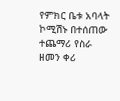የምክር ቤቱ አባላት ኮሚሽኑ በተሰጠው ተጨማሪ የስራ ዘመን ቀሪ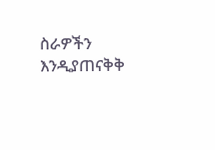ስራዎችን እንዲያጠናቅቅ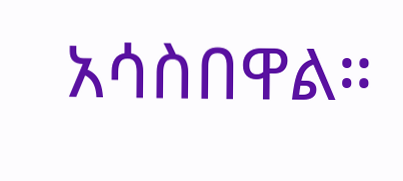አሳስበዋል።